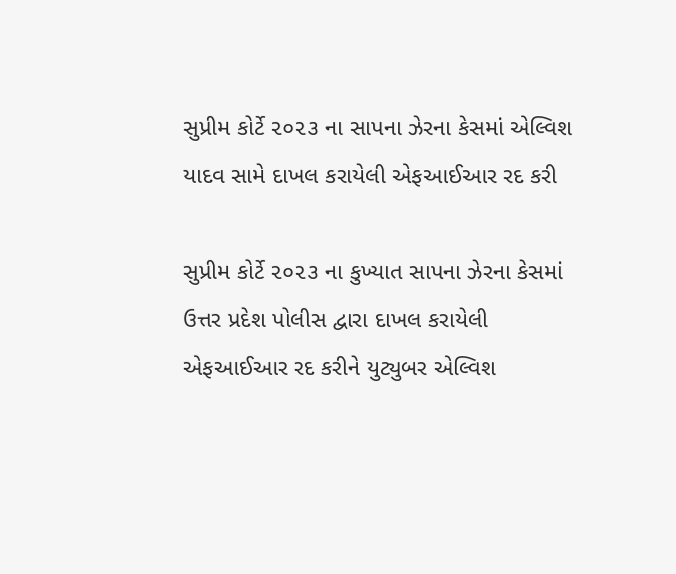સુપ્રીમ કોર્ટે ૨૦૨૩ ના સાપના ઝેરના કેસમાં એલ્વિશ યાદવ સામે દાખલ કરાયેલી એફઆઈઆર રદ કરી

સુપ્રીમ કોર્ટે ૨૦૨૩ ના કુખ્યાત સાપના ઝેરના કેસમાં ઉત્તર પ્રદેશ પોલીસ દ્વારા દાખલ કરાયેલી એફઆઈઆર રદ કરીને યુટ્યુબર એલ્વિશ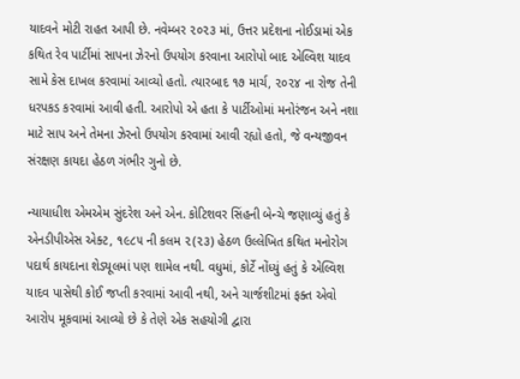યાદવને મોટી રાહત આપી છે. નવેમ્બર ૨૦૨૩ માં, ઉત્તર પ્રદેશના નોઈડામાં એક કથિત રેવ પાર્ટીમાં સાપના ઝેરનો ઉપયોગ કરવાના આરોપો બાદ એલ્વિશ યાદવ સામે કેસ દાખલ કરવામાં આવ્યો હતો. ત્યારબાદ ૧૭ માર્ચ, ૨૦૨૪ ના રોજ તેની ધરપકડ કરવામાં આવી હતી. આરોપો એ હતા કે પાર્ટીઓમાં મનોરંજન અને નશા માટે સાપ અને તેમના ઝેરનો ઉપયોગ કરવામાં આવી રહ્યો હતો, જે વન્યજીવન સંરક્ષણ કાયદા હેઠળ ગંભીર ગુનો છે.

ન્યાયાધીશ એમએમ સુંદરેશ અને એન. કોટિશવર સિંહની બેન્ચે જણાવ્યું હતું કે એનડીપીએસ એક્ટ, ૧૯૮૫ ની કલમ ૨(૨૩) હેઠળ ઉલ્લેખિત કથિત મનોરોગ પદાર્થ કાયદાના શેડ્યૂલમાં પણ શામેલ નથી. વધુમાં, કોર્ટે નોંધ્યું હતું કે એલ્વિશ યાદવ પાસેથી કોઈ જપ્તી કરવામાં આવી નથી, અને ચાર્જશીટમાં ફક્ત એવો આરોપ મૂકવામાં આવ્યો છે કે તેણે એક સહયોગી દ્વારા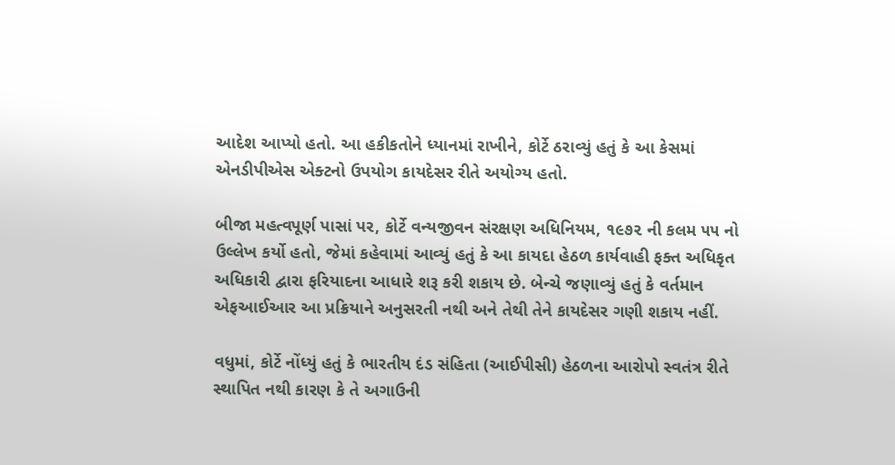આદેશ આપ્યો હતો. આ હકીકતોને ધ્યાનમાં રાખીને, કોર્ટે ઠરાવ્યું હતું કે આ કેસમાં એનડીપીએસ એક્ટનો ઉપયોગ કાયદેસર રીતે અયોગ્ય હતો.

બીજા મહત્વપૂર્ણ પાસાં પર, કોર્ટે વન્યજીવન સંરક્ષણ અધિનિયમ, ૧૯૭૨ ની કલમ ૫૫ નો ઉલ્લેખ કર્યો હતો, જેમાં કહેવામાં આવ્યું હતું કે આ કાયદા હેઠળ કાર્યવાહી ફક્ત અધિકૃત અધિકારી દ્વારા ફરિયાદના આધારે શરૂ કરી શકાય છે. બેન્ચે જણાવ્યું હતું કે વર્તમાન એફઆઈઆર આ પ્રક્રિયાને અનુસરતી નથી અને તેથી તેને કાયદેસર ગણી શકાય નહીં.

વધુમાં, કોર્ટે નોંધ્યું હતું કે ભારતીય દંડ સંહિતા (આઈપીસી) હેઠળના આરોપો સ્વતંત્ર રીતે સ્થાપિત નથી કારણ કે તે અગાઉની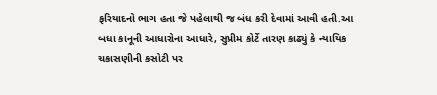ફરિયાદનો ભાગ હતા જે પહેલાથી જ બંધ કરી દેવામાં આવી હતી.આ બધા કાનૂની આધારોના આધારે, સુપ્રીમ કોર્ટે તારણ કાઢ્યું કે ન્યાયિક ચકાસણીની કસોટી પર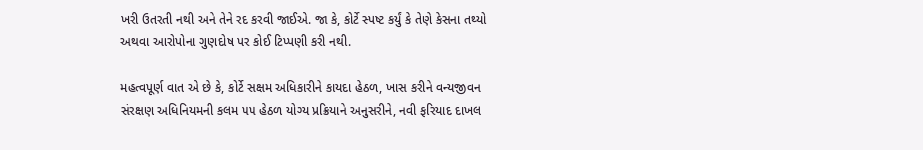ખરી ઉતરતી નથી અને તેને રદ કરવી જાઈએ. જા કે, કોર્ટે સ્પષ્ટ કર્યું કે તેણે કેસના તથ્યો અથવા આરોપોના ગુણદોષ પર કોઈ ટિપ્પણી કરી નથી.

મહત્વપૂર્ણ વાત એ છે કે, કોર્ટે સક્ષમ અધિકારીને કાયદા હેઠળ, ખાસ કરીને વન્યજીવન સંરક્ષણ અધિનિયમની કલમ ૫૫ હેઠળ યોગ્ય પ્રક્રિયાને અનુસરીને, નવી ફરિયાદ દાખલ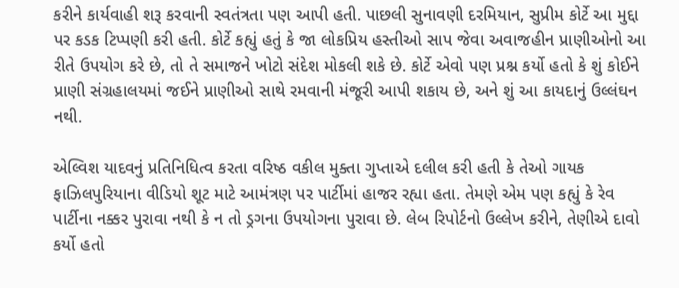કરીને કાર્યવાહી શરૂ કરવાની સ્વતંત્રતા પણ આપી હતી. પાછલી સુનાવણી દરમિયાન, સુપ્રીમ કોર્ટે આ મુદ્દા પર કડક ટિપ્પણી કરી હતી. કોર્ટે કહ્યું હતું કે જા લોકપ્રિય હસ્તીઓ સાપ જેવા અવાજહીન પ્રાણીઓનો આ રીતે ઉપયોગ કરે છે, તો તે સમાજને ખોટો સંદેશ મોકલી શકે છે. કોર્ટે એવો પણ પ્રશ્ન કર્યો હતો કે શું કોઈને પ્રાણી સંગ્રહાલયમાં જઈને પ્રાણીઓ સાથે રમવાની મંજૂરી આપી શકાય છે, અને શું આ કાયદાનું ઉલ્લંઘન નથી.

એલ્વિશ યાદવનું પ્રતિનિધિત્વ કરતા વરિષ્ઠ વકીલ મુક્તા ગુપ્તાએ દલીલ કરી હતી કે તેઓ ગાયક ફાઝિલપુરિયાના વીડિયો શૂટ માટે આમંત્રણ પર પાર્ટીમાં હાજર રહ્યા હતા. તેમણે એમ પણ કહ્યું કે રેવ પાર્ટીના નક્કર પુરાવા નથી કે ન તો ડ્રગના ઉપયોગના પુરાવા છે. લેબ રિપોર્ટનો ઉલ્લેખ કરીને, તેણીએ દાવો કર્યો હતો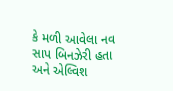કે મળી આવેલા નવ સાપ બિનઝેરી હતા અને એલ્વિશ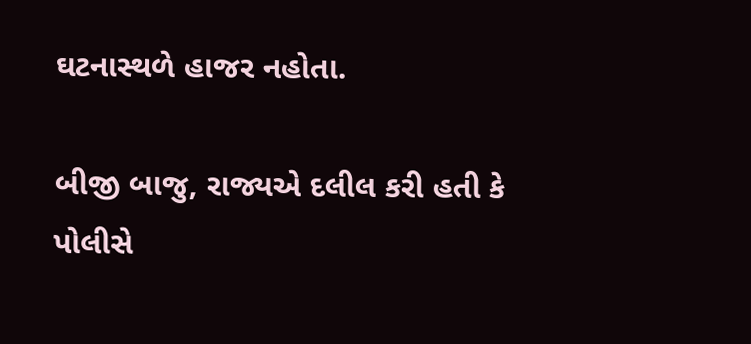ઘટનાસ્થળે હાજર નહોતા.

બીજી બાજુ, રાજ્યએ દલીલ કરી હતી કે પોલીસે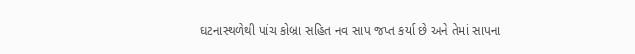ઘટનાસ્થળેથી પાંચ કોબ્રા સહિત નવ સાપ જપ્ત કર્યા છે અને તેમાં સાપના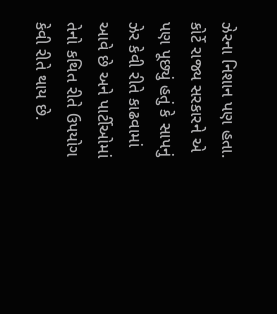ઝેરના નિશાન પણ હતા. કોર્ટે રાજ્ય સરકારને એ પણ પૂછ્યું હતું કે સાપનું ઝેર કેવી રીતે કાઢવામાં આવે છે અને પાર્ટીઓમાં તેનો કથિત રીતે ઉપયોગ કેવી રીતે થાય છે.